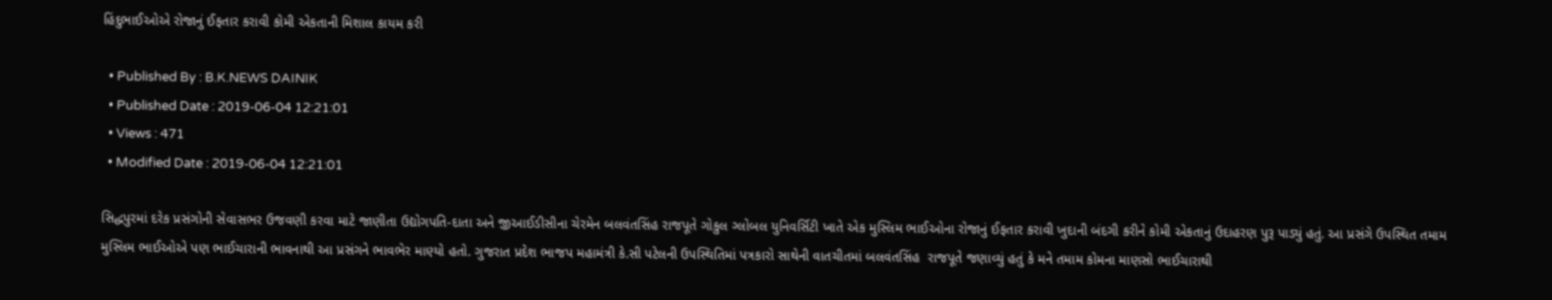હિંદુભાઈઓએ રોજાનું ઈફતાર કરાવી કોમી એકતાની મિશાલ કાયમ કરી

  • Published By : B.K.NEWS DAINIK
  • Published Date : 2019-06-04 12:21:01
  • Views : 471
  • Modified Date : 2019-06-04 12:21:01

સિદ્ધપુરમાં દરેક પ્રસંગોની સેવાસભર ઉજવણી કરવા માટે જાણીતા ઉદ્યોગપતિ-દાતા અને જીઆઈડીસીના ચેરમેન બલવંતસિંહ રાજપૂતે ગોકુલ ગ્લોબલ યુનિવર્સિટી ખાતે એક મુસ્લિમ ભાઈઓના રોજાનું ઈફતાર કરાવી ખુદાની બંદગી કરીને કોમી એકતાનું ઉદાહરણ પુરૂ પાડ્યું હતું. આ પ્રસંગે ઉપસ્થિત તમામ મુસ્લિમ ભાઈઓએ પણ ભાઈચારાની ભાવનાથી આ પ્રસંગને ભાવભેર માણ્યો હતો. ગુજરાત પ્રદેશ ભાજપ મહામંત્રી કે.સી પટેલની ઉપસ્થિતિમાં પત્રકારો સાથેની વાતચીતમાં બલવંતસિંહ  રાજપૂતે જણાવ્યું હતું કે મને તમામ કોમના માણસો ભાઈચારાથી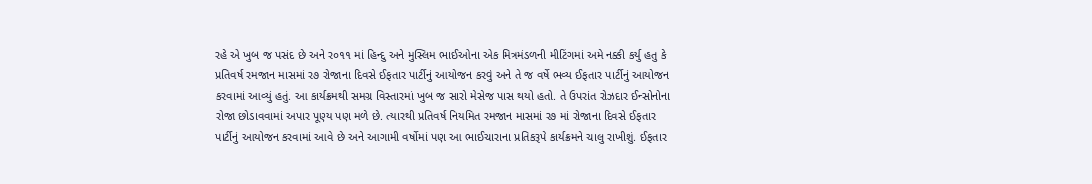રહે એ ખુબ જ પસંદ છે અને ર૦૧૧ માં હિન્દુ અને મુસ્લિમ ભાઈઓના એક મિત્રમંડળની મીટિંગમાં અમે નક્કી કર્યુ હતુ કે પ્રતિવર્ષ રમજાન માસમાં ર૭ રોજાના દિવસે ઈફતાર પાર્ટીનું આયોજન કરવું અને તે જ વર્ષે ભવ્ય ઈફતાર પાર્ટીનું આયોજન કરવામાં આવ્યું હતું. આ કાર્યક્રમથી સમગ્ર વિસ્તારમાં ખુબ જ સારો મેસેજ પાસ થયો હતો. તે ઉપરાંત રોઝદાર ઈન્સોનોના રોજા છોડાવવામાં અપાર પૂણ્ય પણ મળે છે. ત્યારથી પ્રતિવર્ષ નિયમિત રમજાન માસમાં ર૭ માં રોજાના દિવસે ઈફતાર પાર્ટીનું આયોજન કરવામાં આવે છે અને આગામી વર્ષોમાં પણ આ ભાઈચારાના પ્રતિકરૂપે કાર્યક્રમને ચાલુ રાખીશું. ઈફતાર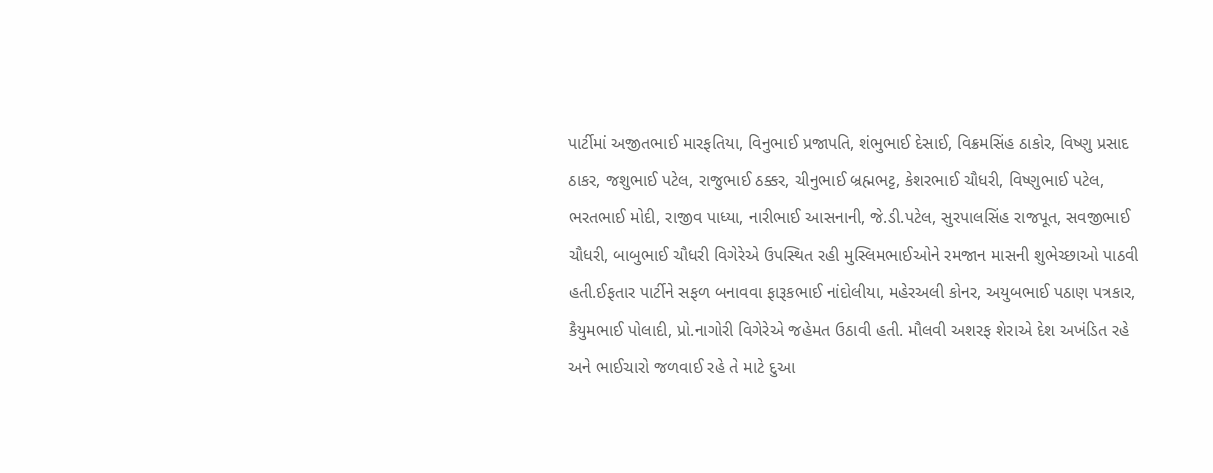પાર્ટીમાં અજીતભાઈ મારફતિયા, વિનુભાઈ પ્રજાપતિ, શંભુભાઈ દેસાઈ, વિક્રમસિંહ ઠાકોર, વિષ્ણુ પ્રસાદ ઠાકર, જશુભાઈ પટેલ, રાજુભાઈ ઠક્કર, ચીનુભાઈ બ્રહ્મભટ્ટ, કેશરભાઈ ચૌધરી, વિષ્ણુભાઈ પટેલ, ભરતભાઈ મોદી, રાજીવ પાધ્યા, નારીભાઈ આસનાની, જે.ડી.પટેલ, સુરપાલસિંહ રાજપૂત, સવજીભાઈ ચૌધરી, બાબુભાઈ ચૌધરી વિગેરેએ ઉપસ્થિત રહી મુસ્લિમભાઈઓને રમજાન માસની શુભેચ્છાઓ પાઠવી હતી.ઈફતાર પાર્ટીને સફળ બનાવવા ફારૂકભાઈ નાંદોલીયા, મહેરઅલી કોનર, અયુબભાઈ પઠાણ પત્રકાર, કૈયુમભાઈ પોલાદી, પ્રો.નાગોરી વિગેરેએ જહેમત ઉઠાવી હતી. મૌલવી અશરફ શેરાએ દેશ અખંડિત રહે અને ભાઈચારો જળવાઈ રહે તે માટે દુઆ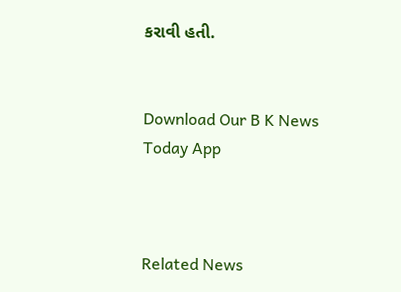કરાવી હતી.


Download Our B K News Today App



Related News